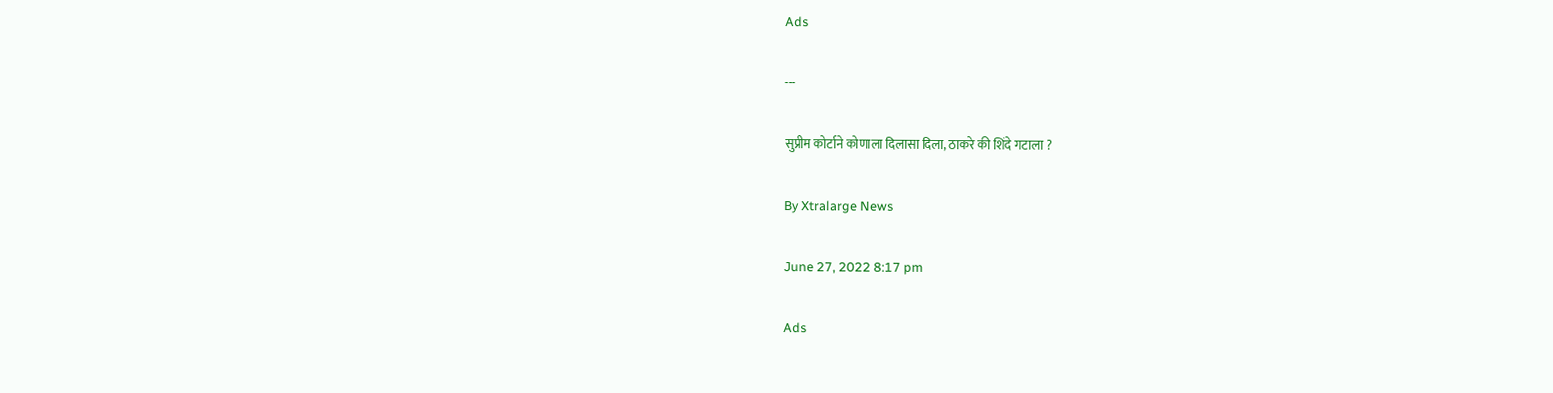Ads

---

सुप्रीम कोर्टाने कोणाला दिलासा दिला, ठाकरे की शिंदे गटाला ?

By Xtralarge News

June 27, 2022 8:17 pm

Ads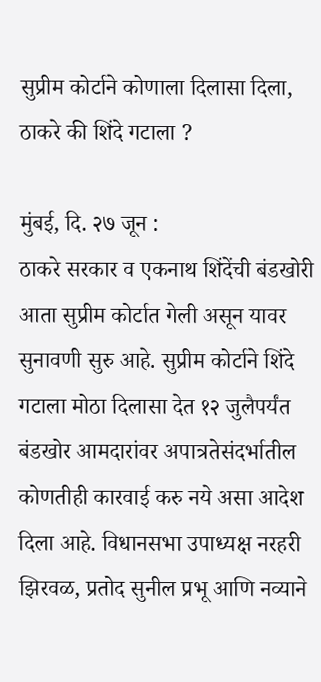सुप्रीम कोर्टाने कोणाला दिलासा दिला, ठाकरे की शिंदे गटाला ?

मुंबई, दि. २७ जून :
ठाकरे सरकार व एकनाथ शिंदेंची बंडखोरी आता सुप्रीम कोर्टात गेली असून यावर सुनावणी सुरु आहे. सुप्रीम कोर्टाने शिंदे गटाला मोठा दिलासा देत १२ जुलैपर्यंत बंडखोर आमदारांवर अपात्रतेसंदर्भातील कोणतीही कारवाई करु नये असा आदेश दिला आहे. विधानसभा उपाध्यक्ष नरहरी झिरवळ, प्रतोद सुनील प्रभू आणि नव्याने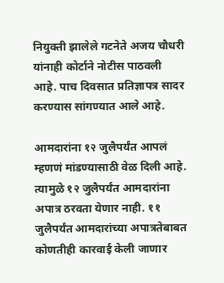नियुक्ती झालेले गटनेते अजय चौधरी यांनाही कोर्टाने नोटीस पाठवली आहे. पाच दिवसात प्रतिज्ञापत्र सादर करण्यास सांगण्यात आले आहे.

आमदारांना १२ जुलैपर्यंत आपलं म्हणणं मांडण्यासाठी वेळ दिली आहे. त्यामुळे १२ जुलैपर्यंत आमदारांना अपात्र ठरवता येणार नाही. ११ जुलैपर्यंत आमदारांच्या अपात्रतेबाबत कोणतीही कारवाई केली जाणार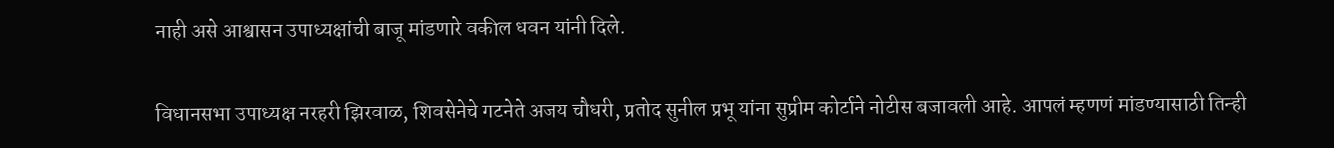नाही असे आश्वासन उपाध्यक्षांची बाजू मांडणारे वकील धवन यांनी दिले.

विधानसभा उपाध्यक्ष नरहरी झिरवाळ, शिवसेनेचे गटनेते अजय चौधरी, प्रतोद सुनील प्रभू यांना सुप्रीम कोर्टाने नोटीस बजावली आहे. आपलं म्हणणं मांडण्यासाठी तिन्ही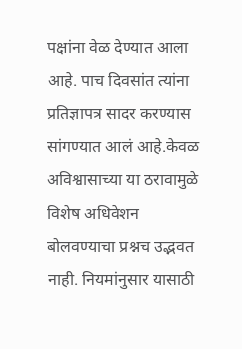पक्षांना वेळ देण्यात आला आहे. पाच दिवसांत त्यांना प्रतिज्ञापत्र सादर करण्यास सांगण्यात आलं आहे.केवळ अविश्वासाच्या या ठरावामुळे विशेष अधिवेशन बोलवण्याचा प्रश्नच उद्भवत नाही. नियमांनुसार यासाठी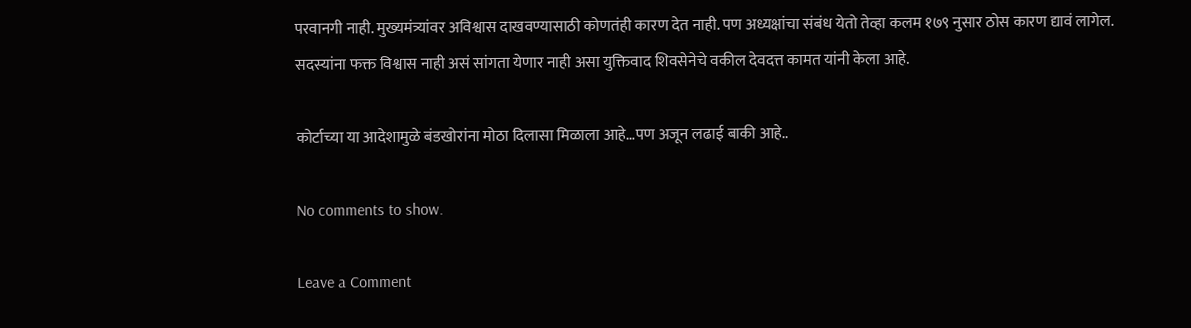परवानगी नाही. मुख्यमंत्र्यांवर अविश्वास दाखवण्यासाठी कोणतंही कारण देत नाही. पण अध्यक्षांचा संबंध येतो तेव्हा कलम १७९ नुसार ठोस कारण द्यावं लागेल. सदस्यांना फक्त विश्वास नाही असं सांगता येणार नाही असा युक्तिवाद शिवसेनेचे वकील देवदत्त कामत यांनी केला आहे.

कोर्टाच्या या आदेशामुळे बंडखोरांना मोठा दिलासा मिळाला आहे…पण अजून लढाई बाकी आहे..

No comments to show.

Leave a Comment